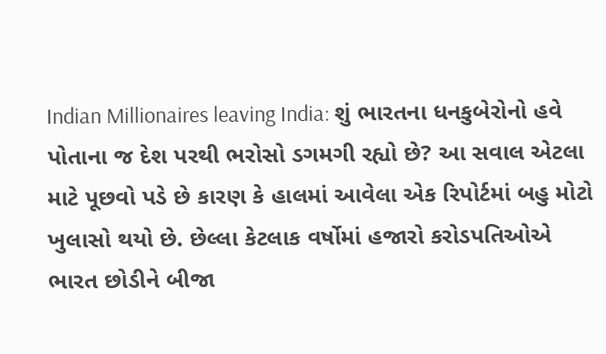Indian Millionaires leaving India: શું ભારતના ધનકુબેરોનો હવે પોતાના જ દેશ પરથી ભરોસો ડગમગી રહ્યો છે? આ સવાલ એટલા માટે પૂછવો પડે છે કારણ કે હાલમાં આવેલા એક રિપોર્ટમાં બહુ મોટો ખુલાસો થયો છે. છેલ્લા કેટલાક વર્ષોમાં હજારો કરોડપતિઓએ ભારત છોડીને બીજા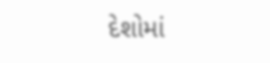દેશોમાં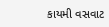કાયમી વસવાટ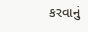કરવાનું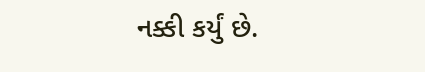નક્કી કર્યું છે.